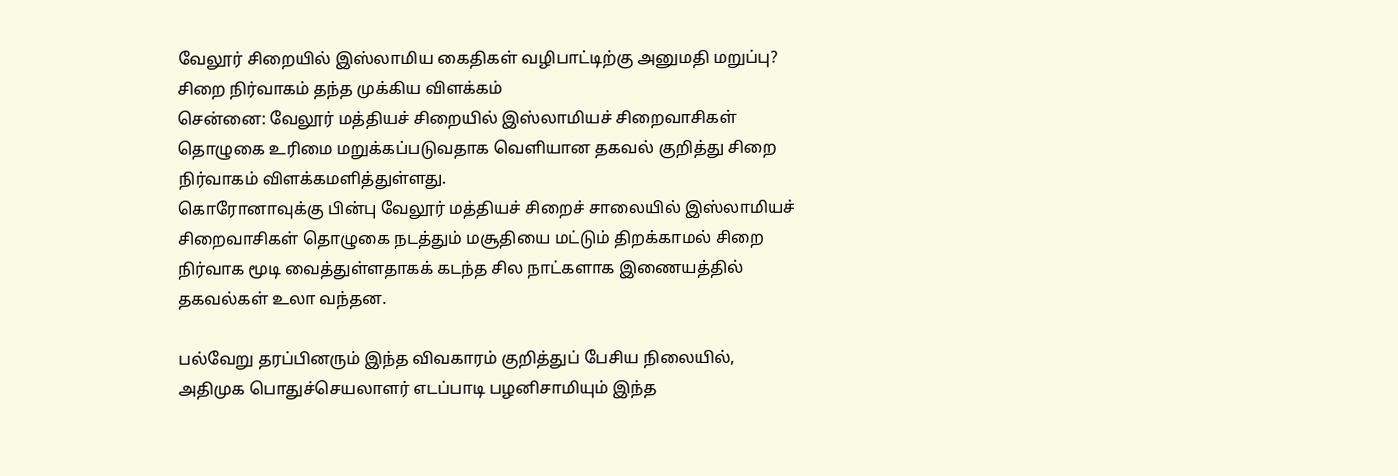வேலூர் சிறையில் இஸ்லாமிய கைதிகள் வழிபாட்டிற்கு அனுமதி மறுப்பு? சிறை நிர்வாகம் தந்த முக்கிய விளக்கம்
சென்னை: வேலூர் மத்தியச் சிறையில் இஸ்லாமியச் சிறைவாசிகள் தொழுகை உரிமை மறுக்கப்படுவதாக வெளியான தகவல் குறித்து சிறை நிர்வாகம் விளக்கமளித்துள்ளது.
கொரோனாவுக்கு பின்பு வேலூர் மத்தியச் சிறைச் சாலையில் இஸ்லாமியச் சிறைவாசிகள் தொழுகை நடத்தும் மசூதியை மட்டும் திறக்காமல் சிறை நிர்வாக மூடி வைத்துள்ளதாகக் கடந்த சில நாட்களாக இணையத்தில் தகவல்கள் உலா வந்தன.

பல்வேறு தரப்பினரும் இந்த விவகாரம் குறித்துப் பேசிய நிலையில், அதிமுக பொதுச்செயலாளர் எடப்பாடி பழனிசாமியும் இந்த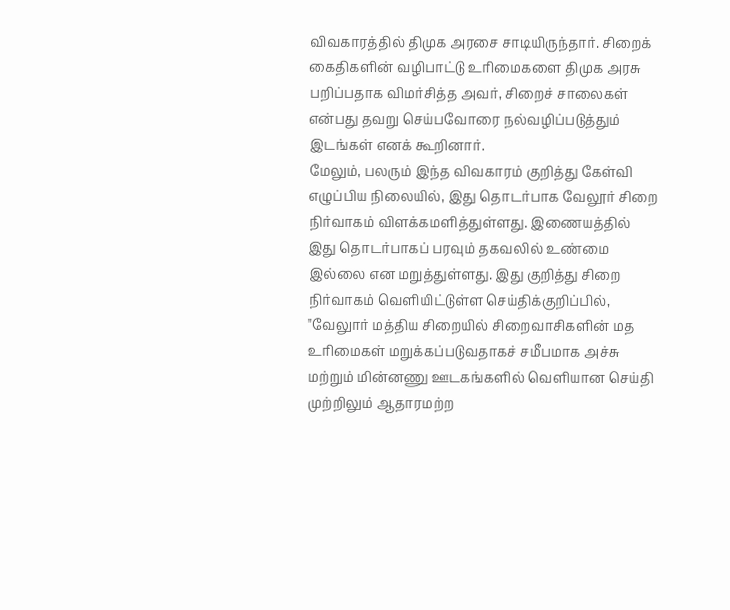விவகாரத்தில் திமுக அரசை சாடியிருந்தார். சிறைக் கைதிகளின் வழிபாட்டு உரிமைகளை திமுக அரசு பறிப்பதாக விமர்சித்த அவர், சிறைச் சாலைகள் என்பது தவறு செய்பவோரை நல்வழிப்படுத்தும் இடங்கள் எனக் கூறினார்.
மேலும், பலரும் இந்த விவகாரம் குறித்து கேள்வி எழுப்பிய நிலையில், இது தொடர்பாக வேலூர் சிறை நிர்வாகம் விளக்கமளித்துள்ளது. இணையத்தில் இது தொடர்பாகப் பரவும் தகவலில் உண்மை இல்லை என மறுத்துள்ளது. இது குறித்து சிறை நிர்வாகம் வெளியிட்டுள்ள செய்திக்குறிப்பில், "வேலுார் மத்திய சிறையில் சிறைவாசிகளின் மத உரிமைகள் மறுக்கப்படுவதாகச் சமீபமாக அச்சு மற்றும் மின்னணு ஊடகங்களில் வெளியான செய்தி முற்றிலும் ஆதாரமற்ற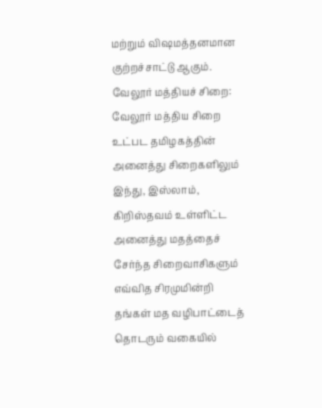மற்றும் விஷமத்தனமான குற்றச்சாட்டு ஆகும்.
வேலூர் மத்தியச் சிறை: வேலூர் மத்திய சிறை உட்பட தமிழகத்தின் அனைத்து சிறைகளிலும் இந்து, இஸ்லாம், கிறிஸ்தவம் உள்ளிட்ட அனைத்து மதத்தைச் சேர்ந்த சிறைவாசிகளும் எவ்வித சிரமுமின்றி தங்கள் மத வழிபாட்டைத் தொடரும் வகையில்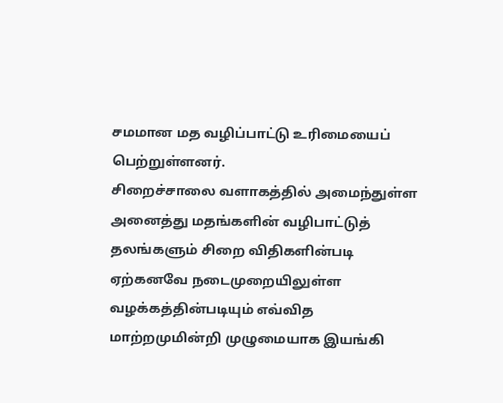சமமான மத வழிப்பாட்டு உரிமையைப் பெற்றுள்ளனர்.
சிறைச்சாலை வளாகத்தில் அமைந்துள்ள அனைத்து மதங்களின் வழிபாட்டுத் தலங்களும் சிறை விதிகளின்படி ஏற்கனவே நடைமுறையிலுள்ள வழக்கத்தின்படியும் எவ்வித மாற்றமுமின்றி முழுமையாக இயங்கி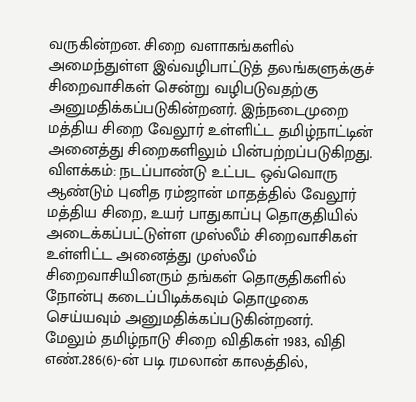வருகின்றன. சிறை வளாகங்களில் அமைந்துள்ள இவ்வழிபாட்டுத் தலங்களுக்குச் சிறைவாசிகள் சென்று வழிபடுவதற்கு அனுமதிக்கப்படுகின்றனர். இந்நடைமுறை மத்திய சிறை வேலூர் உள்ளிட்ட தமிழ்நாட்டின் அனைத்து சிறைகளிலும் பின்பற்றப்படுகிறது.
விளக்கம்: நடப்பாண்டு உட்பட ஒவ்வொரு ஆண்டும் புனித ரம்ஜான் மாதத்தில் வேலூர் மத்திய சிறை, உயர் பாதுகாப்பு தொகுதியில் அடைக்கப்பட்டுள்ள முஸ்லீம் சிறைவாசிகள் உள்ளிட்ட அனைத்து முஸ்லீம் சிறைவாசியினரும் தங்கள் தொகுதிகளில் நோன்பு கடைப்பிடிக்கவும் தொழுகை செய்யவும் அனுமதிக்கப்படுகின்றனர்.
மேலும் தமிழ்நாடு சிறை விதிகள் 1983, விதி எண்.286(6)-ன் படி ரமலான் காலத்தில்,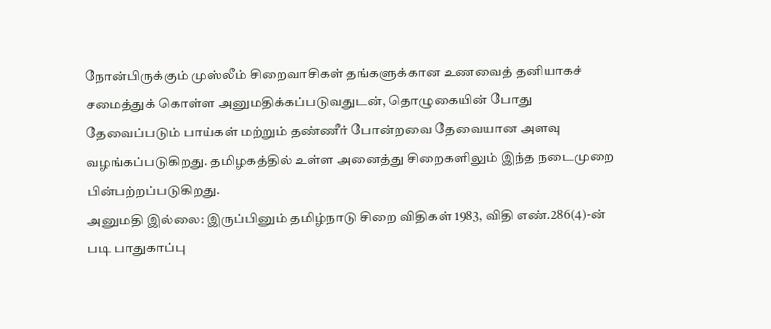நோன்பிருக்கும் முஸ்லீம் சிறைவாசிகள் தங்களுக்கான உணவைத் தனியாகச் சமைத்துக் கொள்ள அனுமதிக்கப்படுவதுடன், தொழுகையின் போது தேவைப்படும் பாய்கள் மற்றும் தண்ணீர் போன்றவை தேவையான அளவு வழங்கப்படுகிறது. தமிழகத்தில் உள்ள அனைத்து சிறைகளிலும் இந்த நடைமுறை பின்பற்றப்படுகிறது.
அனுமதி இல்லை: இருப்பினும் தமிழ்நாடு சிறை விதிகள் 1983, விதி எண்.286(4)-ன் படி பாதுகாப்பு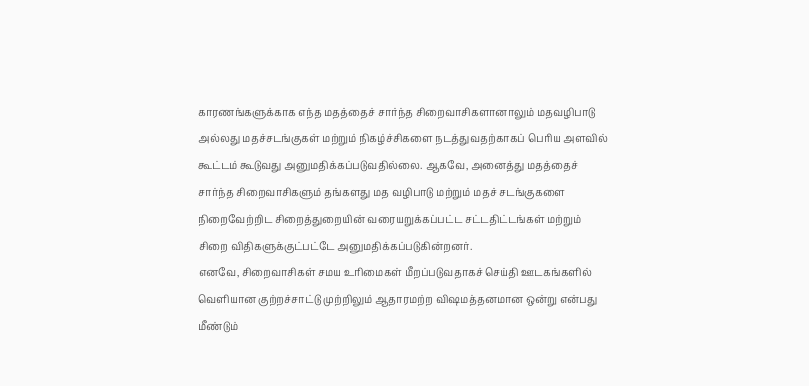காரணங்களுக்காக எந்த மதத்தைச் சார்ந்த சிறைவாசிகளானாலும் மதவழிபாடு அல்லது மதச்சடங்குகள் மற்றும் நிகழ்ச்சிகளை நடத்துவதற்காகப் பெரிய அளவில் கூட்டம் கூடுவது அனுமதிக்கப்படுவதில்லை. ஆகவே, அனைத்து மதத்தைச் சார்ந்த சிறைவாசிகளும் தங்களது மத வழிபாடு மற்றும் மதச் சடங்குகளை நிறைவேற்றிட சிறைத்துறையின் வரையறுக்கப்பட்ட சட்டதிட்டங்கள் மற்றும் சிறை விதிகளுக்குட்பட்டே அனுமதிக்கப்படுகின்றனர்.
எனவே, சிறைவாசிகள் சமய உரிமைகள் மீறப்படுவதாகச் செய்தி ஊடகங்களில் வெளியான குற்றச்சாட்டு முற்றிலும் ஆதாரமற்ற விஷமத்தனமான ஒன்று என்பது மீண்டும்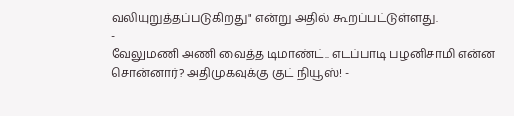வலியுறுத்தப்படுகிறது" என்று அதில் கூறப்பட்டுள்ளது.
-
வேலுமணி அணி வைத்த டிமாண்ட்.. எடப்பாடி பழனிசாமி என்ன சொன்னார்? அதிமுகவுக்கு குட் நியூஸ்! -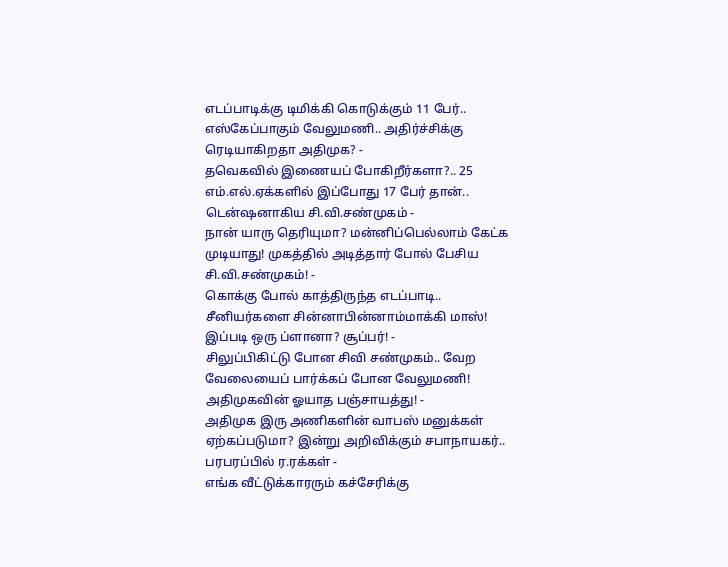எடப்பாடிக்கு டிமிக்கி கொடுக்கும் 11 பேர்.. எஸ்கேப்பாகும் வேலுமணி.. அதிர்ச்சிக்கு ரெடியாகிறதா அதிமுக? -
தவெகவில் இணையப் போகிறீர்களா?.. 25 எம்.எல்.ஏக்களில் இப்போது 17 பேர் தான்.. டென்ஷனாகிய சி.வி.சண்முகம் -
நான் யாரு தெரியுமா? மன்னிப்பெல்லாம் கேட்க முடியாது! முகத்தில் அடித்தார் போல் பேசிய சி.வி.சண்முகம்! -
கொக்கு போல் காத்திருந்த எடப்பாடி.. சீனியர்களை சின்னாபின்னாம்மாக்கி மாஸ்! இப்படி ஒரு ப்ளானா? சூப்பர்! -
சிலுப்பிகிட்டு போன சிவி சண்முகம்.. வேற வேலையைப் பார்க்கப் போன வேலுமணி! அதிமுகவின் ஓயாத பஞ்சாயத்து! -
அதிமுக இரு அணிகளின் வாபஸ் மனுக்கள் ஏற்கப்படுமா? இன்று அறிவிக்கும் சபாநாயகர்.. பரபரப்பில் ர.ரக்கள் -
எங்க வீட்டுக்காரரும் கச்சேரிக்கு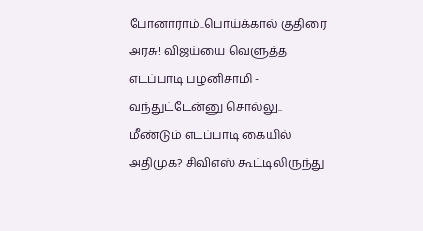போனாராம்..பொய்க்கால் குதிரை அரசு! விஜய்யை வெளுத்த எடப்பாடி பழனிசாமி -
வந்துட்டேன்னு சொல்லு.. மீண்டும் எடப்பாடி கையில் அதிமுக? சிவிஎஸ் கூட்டிலிருந்து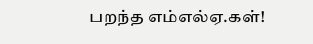பறந்த எம்எல்ஏ.கள்!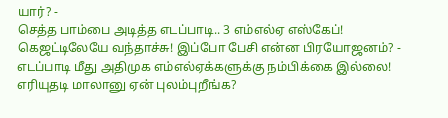யார்? -
செத்த பாம்பை அடித்த எடப்பாடி.. 3 எம்எல்ஏ எஸ்கேப்! கெஜட்டிலேயே வந்தாச்சு! இப்போ பேசி என்ன பிரயோஜனம்? -
எடப்பாடி மீது அதிமுக எம்எல்ஏக்களுக்கு நம்பிக்கை இல்லை! எரியுதடி மாலானு ஏன் புலம்புறீங்க?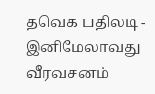தவெக பதிலடி -
இனிமேலாவது வீரவசனம்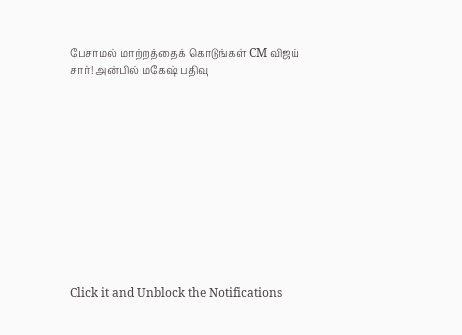பேசாமல் மாற்றத்தைக் கொடுங்கள் CM விஜய் சார்! அன்பில் மகேஷ் பதிவு












Click it and Unblock the Notifications